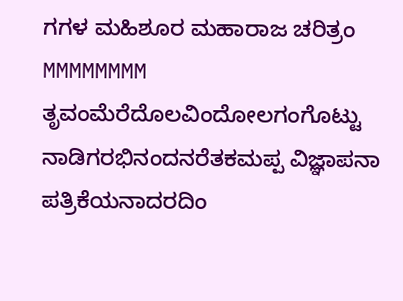ಗಗಳ ಮಹಿಶೂರ ಮಹಾರಾಜ ಚರಿತ್ರಂ MMMMMMMM ತೃವಂಮೆರೆದೊಲವಿಂದೋಲಗಂಗೊಟ್ಟು ನಾಡಿಗರಭಿನಂದನರೆತಕಮಪ್ಪ ವಿಜ್ಞಾಪನಾ ಪತ್ರಿಕೆಯನಾದರದಿಂ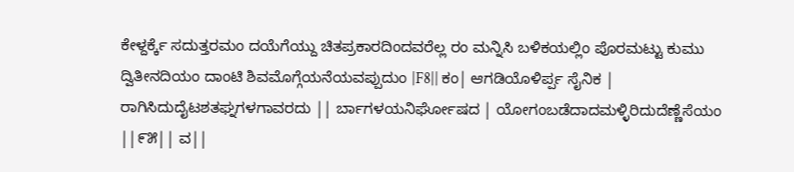ಕೇಳ್ದರ್ಕ್ಕೆ ಸದುತ್ತರಮಂ ದಯೆಗೆಯ್ದು ಚಿತಪ್ರಕಾರದಿಂದವರೆಲ್ಲ ರಂ ಮನ್ನಿಸಿ ಬಳಿಕಯಲ್ಲಿಂ ಪೊರಮಟ್ಟು ಕುಮು ದ್ವಿತೀನದಿಯಂ ದಾಂಟಿ ಶಿವಮೊಗ್ಗೆಯನೆಯವಪ್ಪುದುಂ |F8|| ಕಂ| ಆಗಡಿಯೊಳಿರ್ಪ್ಪ ಸೈನಿಕ | ರಾಗಿಸಿದುದೈಟಶತಘ್ನಗಳಗಾವರದು || ರ್ಬಾಗಳಯನಿರ್ಘೋಷದ | ಯೋಗಂಬಡೆದಾದಮಳ್ಳಿರಿದುದೆಣ್ಣೆಸೆಯಂ ||೯೫|| ವ||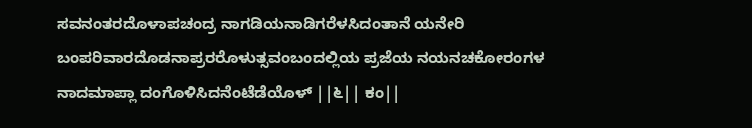ಸವನಂತರದೊಳಾಪಚಂದ್ರ ನಾಗಡಿಯನಾಡಿಗರೆಳಸಿದಂತಾನೆ ಯನೇರಿ ಬಂಪರಿವಾರದೊಡನಾಪ್ರರರೊಳುತ್ಸವಂಬಂದಲ್ಲಿಯ ಪ್ರಜೆಯ ನಯನಚಕೋರಂಗಳ ನಾದಮಾಪ್ಲಾ ದಂಗೊಳಿಸಿದನೆಂಟೆಡೆಯೊಳ್ ||೬|| ಕಂ||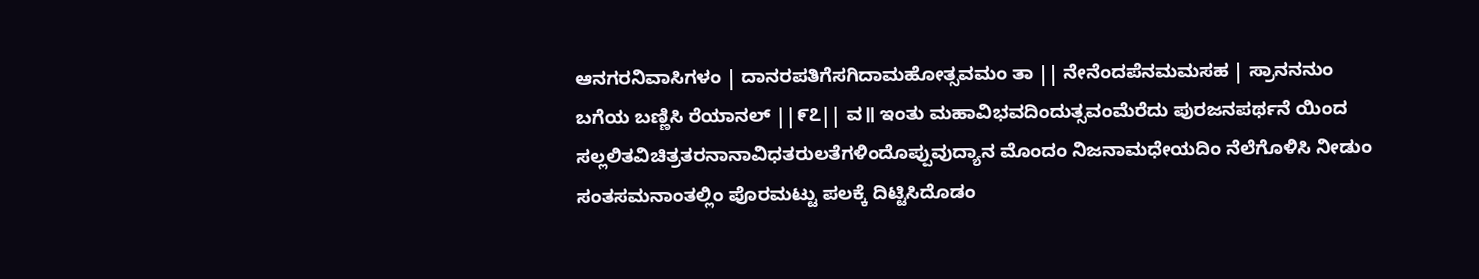ಆನಗರನಿವಾಸಿಗಳಂ | ದಾನರಪತಿಗೆಸಗಿದಾಮಹೋತ್ಸವಮಂ ತಾ || ನೇನೆಂದಪೆನಮಮಸಹ | ಸ್ರಾನನನುಂ ಬಗೆಯ ಬಣ್ಣಿಸಿ ರೆಯಾನಲ್ ||೯೭|| ವ॥ ಇಂತು ಮಹಾವಿಭವದಿಂದುತ್ಸವಂಮೆರೆದು ಪುರಜನಪರ್ಥನೆ ಯಿಂದ ಸಲ್ಲಲಿತವಿಚಿತ್ರತರನಾನಾವಿಧತರುಲತೆಗಳಿಂದೊಪ್ಪುವುದ್ಯಾನ ಮೊಂದಂ ನಿಜನಾಮಧೇಯದಿಂ ನೆಲೆಗೊಳಿಸಿ ನೀಡುಂ ಸಂತಸಮನಾಂತಲ್ಲಿಂ ಪೊರಮಟ್ಟು ಪಲಕ್ಕೆ ದಿಟ್ಟಿಸಿದೊಡಂ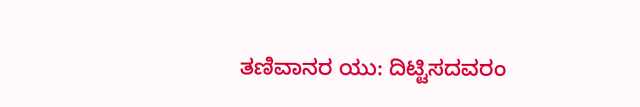ತಣಿವಾನರ ಯು: ದಿಟ್ಟಿಸದವರಂ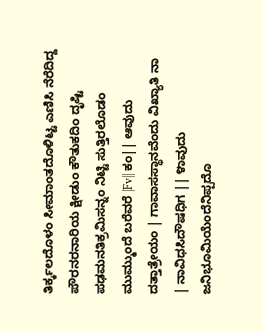ತಿರ್ಕ್ಕಲದೊಳಂ ಸೀಮಾಂತದೊಳಿಟ್ಟ ಎಣಿಸಿ ನೆರೆದಿದ್ದ ಪೌರನರನಾರಿಯ ಕ್ಷೀಡುಂ ಕೌತುಕದಿಂ ದೃಷ್ಟಿ ಪಢಮನತಿಕ್ರಮಿಸನ್ನಂ ನಿಟ್ಟಿ ಸುತ್ತಿರಲೊಡಂ ಮುಮ್ಮುಂದೆ ಬರೆವರೆ |Fv|| ಕಂ|| ಆವುದು ದತ್ತಾತ್ರೇಯಂ | ಗಾವಾಸಸ್ಥಾನವೆಂದು ವಿಖ್ಯಾತಿ ನಾ | ನಾವಿಧಸಿದೌಷಧಿಗ || ೪ಾವುದು ಜನಿಭೂಮಿಯೆಂದೆನಿಪ್ಪದೊ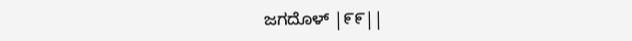ಜಗದೊಳ್ |೯೯||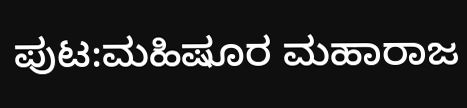ಪುಟ:ಮಹಿಷೂರ ಮಹಾರಾಜ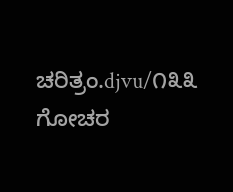ಚರಿತ್ರಂ.djvu/೧೩೩
ಗೋಚರ